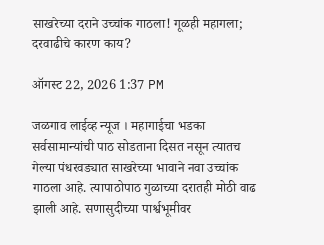साखरेच्या दराने उच्चांक गाठला! गूळही महागला; दरवाढीचे कारण काय?

ऑगस्ट 22, 2026 1:37 PM

जळगाव लाईव्ह न्यूज । महागाईचा भडका सर्वसामान्यांची पाठ सोडताना दिसत नसून त्यातच गेल्या पंधरवड्यात साखरेच्या भावाने नवा उच्चांक गाठला आहे. त्यापाठोपाठ गुळाच्या दरातही मोठी वाढ झाली आहे. सणासुदीच्या पार्श्वभूमीवर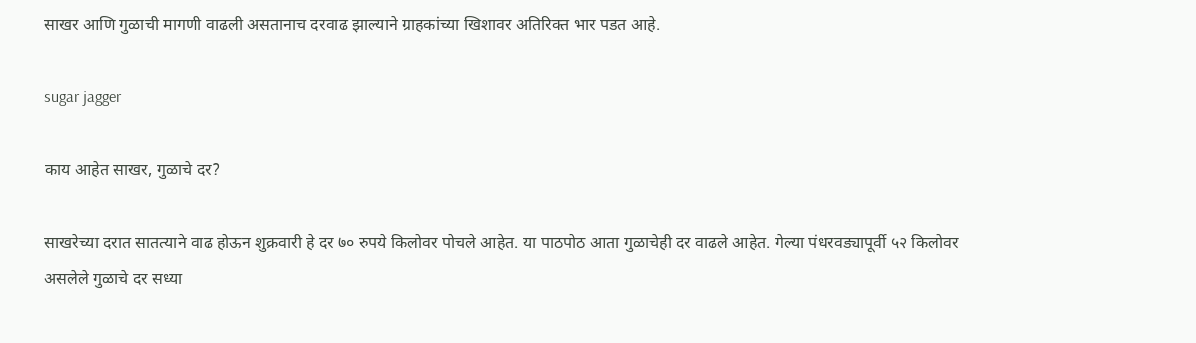साखर आणि गुळाची मागणी वाढली असतानाच दरवाढ झाल्याने ग्राहकांच्या खिशावर अतिरिक्त भार पडत आहे.

sugar jagger

काय आहेत साखर, गुळाचे दर?

साखरेच्या दरात सातत्याने वाढ होऊन शुक्रवारी हे दर ७० रुपये किलोवर पोचले आहेत. या पाठपोठ आता गुळाचेही दर वाढले आहेत. गेल्या पंधरवड्यापूर्वी ५२ किलोवर असलेले गुळाचे दर सध्या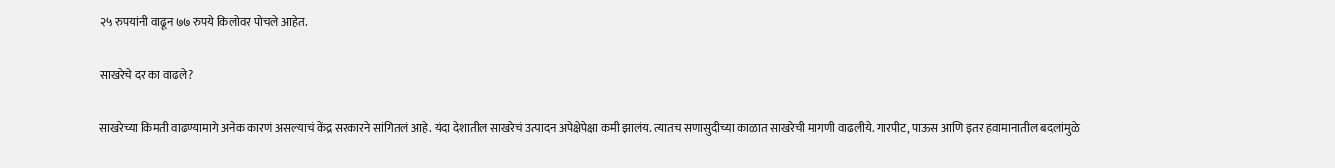२५ रुपयांनी वाढून ७७ रुपये किलोवर पोचले आहेत.

साखरेचे दर का वाढले?

साखरेच्या किमती वाढण्यामागे अनेक कारणं असल्याचं केंद्र सरकारने सांगितलं आहे. यंदा देशातील साखरेचं उत्पादन अपेक्षेपेक्षा कमी झालंय. त्यातच सणासुदीच्या काळात साखरेची मागणी वाढलीये. गारपीट, पाऊस आणि इतर हवामानातील बदलांमुळे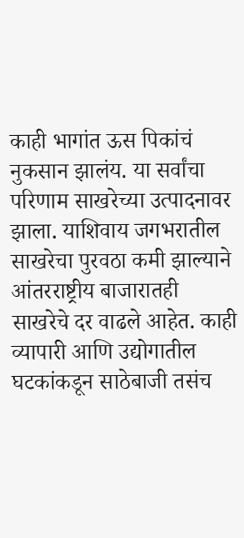काही भागांत ऊस पिकांचं नुकसान झालंय. या सर्वांचा परिणाम साखरेच्या उत्पादनावर झाला. याशिवाय जगभरातील साखरेचा पुरवठा कमी झाल्याने आंतरराष्ट्रीय बाजारातही साखरेचे दर वाढले आहेत. काही व्यापारी आणि उद्योगातील घटकांकडून साठेबाजी तसंच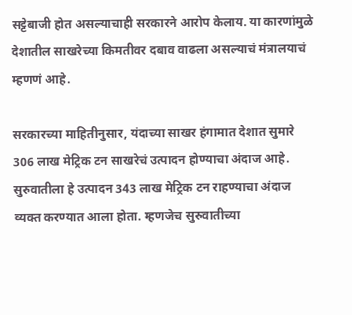सट्टेबाजी होत असल्याचाही सरकारने आरोप केलाय. या कारणांमुळे देशातील साखरेच्या किमतीवर दबाव वाढला असल्याचं मंत्रालयाचं म्हणणं आहे.

सरकारच्या माहितीनुसार, यंदाच्या साखर हंगामात देशात सुमारे 306 लाख मेट्रिक टन साखरेचं उत्पादन होण्याचा अंदाज आहे. सुरुवातीला हे उत्पादन 343 लाख मेट्रिक टन राहण्याचा अंदाज व्यक्त करण्यात आला होता. म्हणजेच सुरुवातीच्या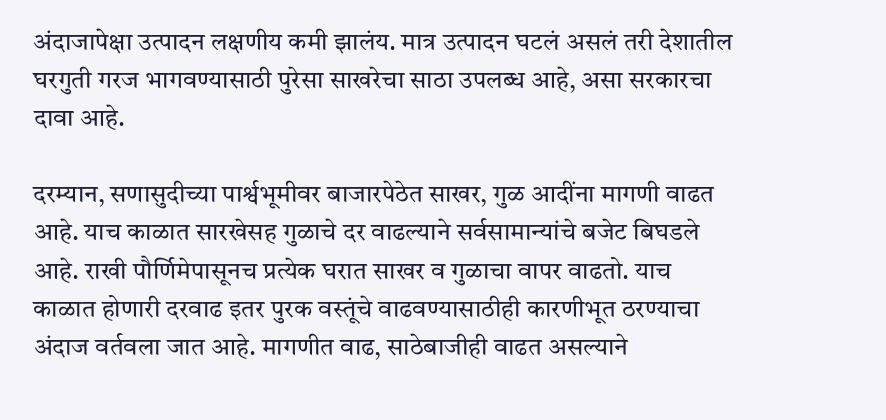अंदाजापेक्षा उत्पादन लक्षणीय कमी झालंय. मात्र उत्पादन घटलं असलं तरी देशातील घरगुती गरज भागवण्यासाठी पुरेसा साखरेचा साठा उपलब्ध आहे, असा सरकारचा दावा आहे.

दरम्यान, सणासुदीच्या पार्श्वभूमीवर बाजारपेठेत साखर, गुळ आदींना मागणी वाढत आहे. याच काळात सारखेसह गुळाचे दर वाढल्याने सर्वसामान्यांचे बजेट बिघडले आहे. राखी पौर्णिमेपासूनच प्रत्येक घरात साखर व गुळाचा वापर वाढतो. याच काळात होणारी दरवाढ इतर पुरक वस्तूंचे वाढवण्यासाठीही कारणीभूत ठरण्याचा अंदाज वर्तवला जात आहे. मागणीत वाढ, साठेबाजीही वाढत असल्याने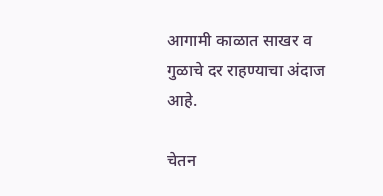आगामी काळात साखर व गुळाचे दर राहण्याचा अंदाज आहे.

चेतन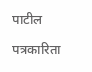पाटील

पत्रकारिता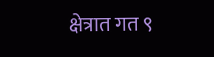क्षेत्रात गत ९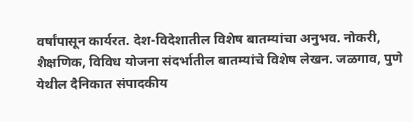वर्षांपासून कार्यरत. देश-विदेशातील विशेष बातम्यांचा अनुभव. नोकरी, शैक्षणिक, विविध योजना संदर्भातील बातम्यांचे विशेष लेखन. जळगाव, पुणे येथील दैनिकात संपादकीय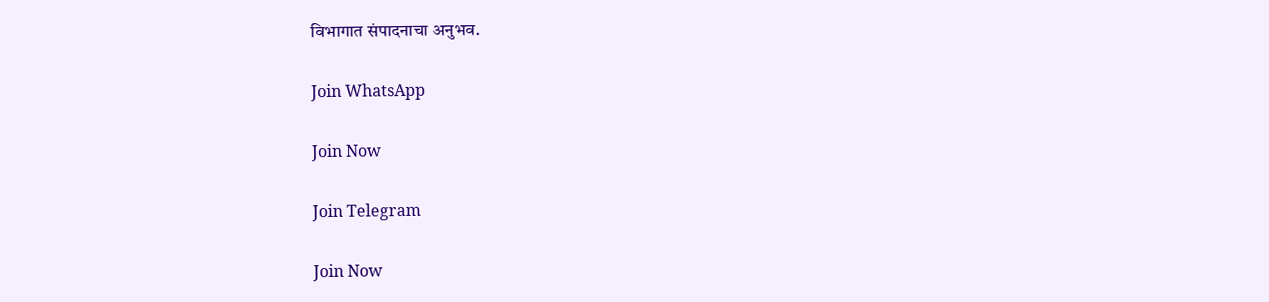विभागात संपादनाचा अनुभव.

Join WhatsApp

Join Now

Join Telegram

Join Now